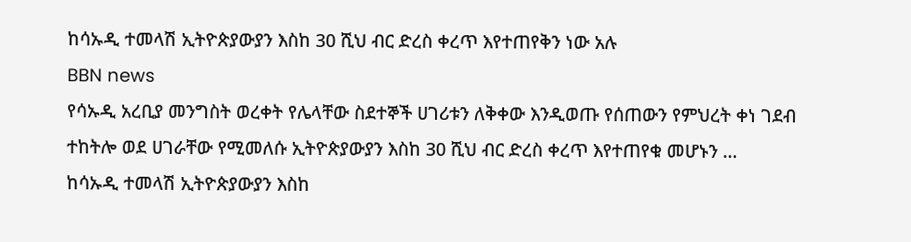ከሳኡዲ ተመላሽ ኢትዮጵያውያን እስከ 30 ሺህ ብር ድረስ ቀረጥ እየተጠየቅን ነው አሉ
BBN news
የሳኡዲ አረቢያ መንግስት ወረቀት የሌላቸው ስደተኞች ሀገሪቱን ለቅቀው እንዲወጡ የሰጠውን የምህረት ቀነ ገደብ ተከትሎ ወደ ሀገራቸው የሚመለሱ ኢትዮጵያውያን እስከ 30 ሺህ ብር ድረስ ቀረጥ እየተጠየቁ መሆኑን …
ከሳኡዲ ተመላሽ ኢትዮጵያውያን እስከ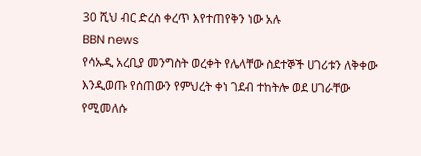30 ሺህ ብር ድረስ ቀረጥ እየተጠየቅን ነው አሉ
BBN news
የሳኡዲ አረቢያ መንግስት ወረቀት የሌላቸው ስደተኞች ሀገሪቱን ለቅቀው እንዲወጡ የሰጠውን የምህረት ቀነ ገደብ ተከትሎ ወደ ሀገራቸው የሚመለሱ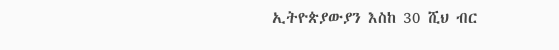ኢትዮጵያውያን እስከ 30 ሺህ ብር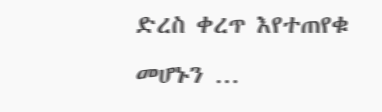ድረስ ቀረጥ እየተጠየቁ መሆኑን …